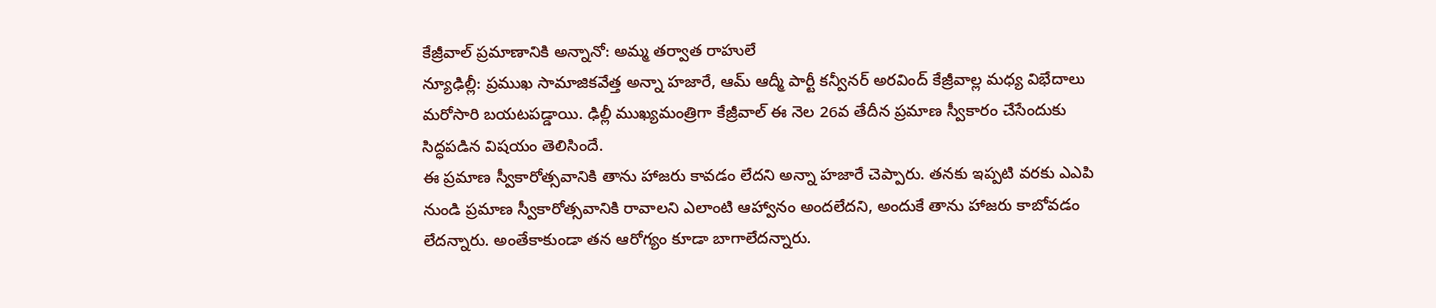కేజ్రీవాల్ ప్రమాణానికి అన్నానో: అమ్మ తర్వాత రాహులే
న్యూఢిల్లీ: ప్రముఖ సామాజికవేత్త అన్నా హజారే, ఆమ్ ఆద్మీ పార్టీ కన్వీనర్ అరవింద్ కేజ్రీవాల్ల మధ్య విభేదాలు మరోసారి బయటపడ్డాయి. ఢిల్లీ ముఖ్యమంత్రిగా కేజ్రీవాల్ ఈ నెల 26వ తేదీన ప్రమాణ స్వీకారం చేసేందుకు సిద్ధపడిన విషయం తెలిసిందే.
ఈ ప్రమాణ స్వీకారోత్సవానికి తాను హాజరు కావడం లేదని అన్నా హజారే చెప్పారు. తనకు ఇప్పటి వరకు ఎఎపి నుండి ప్రమాణ స్వీకారోత్సవానికి రావాలని ఎలాంటి ఆహ్వానం అందలేదని, అందుకే తాను హాజరు కాబోవడం లేదన్నారు. అంతేకాకుండా తన ఆరోగ్యం కూడా బాగాలేదన్నారు.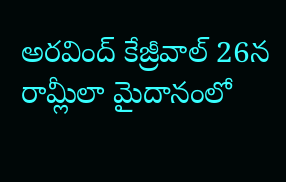అరవింద్ కేజ్రీవాల్ 26న రామ్లీలా మైదానంలో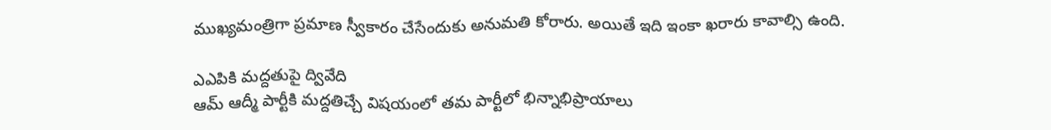ముఖ్యమంత్రిగా ప్రమాణ స్వీకారం చేసేందుకు అనుమతి కోరారు. అయితే ఇది ఇంకా ఖరారు కావాల్సి ఉంది.

ఎఎపికి మద్దతుపై ద్వివేది
ఆమ్ ఆద్మీ పార్టీకి మద్దతిచ్చే విషయంలో తమ పార్టీలో భిన్నాభిప్రాయాలు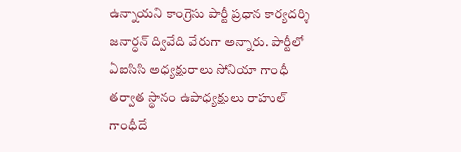ఉన్నాయని కాంగ్రెసు పార్టీ ప్రధాన కార్యదర్శి జనార్ధన్ ద్వివేది వేరుగా అన్నారు. పార్టీలో ఏఐసిసి అధ్యక్షురాలు సోనియా గాంధీ తర్వాత స్థానం ఉపాధ్యక్షులు రాహుల్ గాంధీదే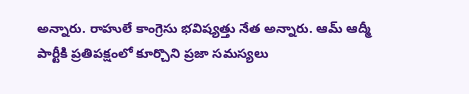అన్నారు. రాహులే కాంగ్రెసు భవిష్యత్తు నేత అన్నారు. ఆమ్ ఆద్మీ పార్టీకి ప్రతిపక్షంలో కూర్చొని ప్రజా సమస్యలు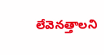లేవెనత్తాలని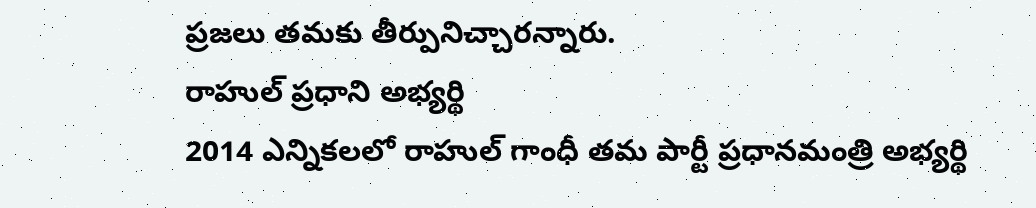ప్రజలు తమకు తీర్పునిచ్చారన్నారు.
రాహుల్ ప్రధాని అభ్యర్థి
2014 ఎన్నికలలో రాహుల్ గాంధీ తమ పార్టీ ప్రధానమంత్రి అభ్యర్థి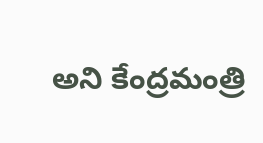అని కేంద్రమంత్రి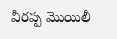వీరప్ప మొయిలీ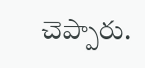చెప్పారు.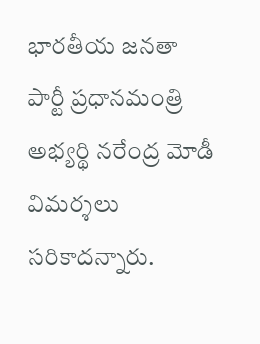భారతీయ జనతా పార్టీ ప్రధానమంత్రి అభ్యర్థి నరేంద్ర మోడీ విమర్శలు సరికాదన్నారు.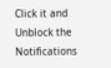Click it and Unblock the Notifications